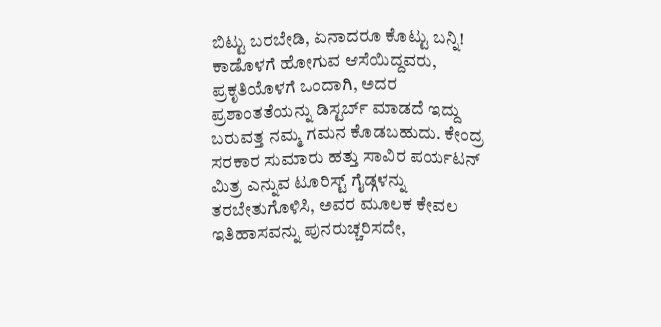ಬಿಟ್ಟು ಬರಬೇಡಿ, ಏನಾದರೂ ಕೊಟ್ಟು ಬನ್ನಿ!
ಕಾಡೊಳಗೆ ಹೋಗುವ ಆಸೆಯಿದ್ದವರು, ಪ್ರಕೃತಿಯೊಳಗೆ ಒಂದಾಗಿ, ಅದರ ಪ್ರಶಾಂತತೆಯನ್ನು ಡಿಸ್ಟರ್ಬ್ ಮಾಡದೆ ಇದ್ದು ಬರುವತ್ತ ನಮ್ಮ ಗಮನ ಕೊಡಬಹುದು. ಕೇಂದ್ರ ಸರಕಾರ ಸುಮಾರು ಹತ್ತು ಸಾವಿರ ಪರ್ಯಟನ್ ಮಿತ್ರ ಎನ್ನುವ ಟೂರಿಸ್ಟ್ ಗೈಡ್ಗಳನ್ನು ತರಬೇತುಗೊಳಿಸಿ, ಅವರ ಮೂಲಕ ಕೇವಲ ಇತಿಹಾಸವನ್ನು ಪುನರುಚ್ಚರಿಸದೇ,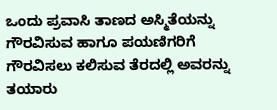ಒಂದು ಪ್ರವಾಸಿ ತಾಣದ ಅಸ್ಮಿತೆಯನ್ನು ಗೌರವಿಸುವ ಹಾಗೂ ಪಯಣಿಗರಿಗೆ ಗೌರವಿಸಲು ಕಲಿಸುವ ತೆರದಲ್ಲಿ ಅವರನ್ನು ತಯಾರು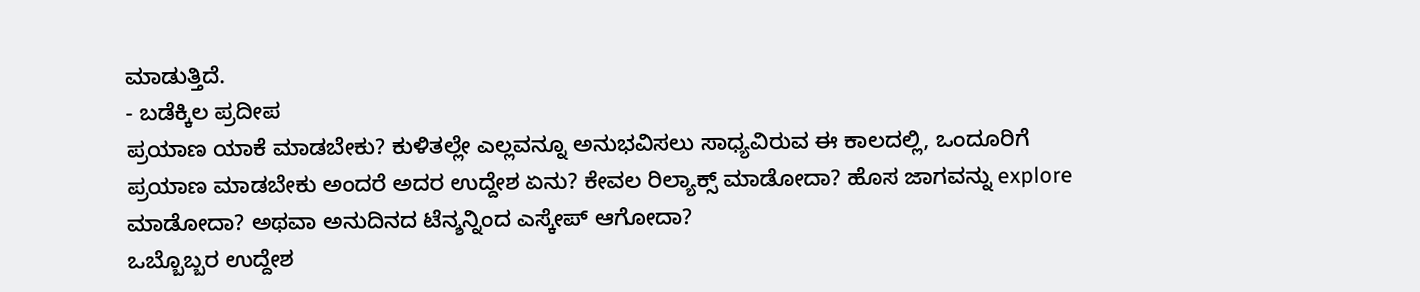ಮಾಡುತ್ತಿದೆ.
- ಬಡೆಕ್ಕಿಲ ಪ್ರದೀಪ
ಪ್ರಯಾಣ ಯಾಕೆ ಮಾಡಬೇಕು? ಕುಳಿತಲ್ಲೇ ಎಲ್ಲವನ್ನೂ ಅನುಭವಿಸಲು ಸಾಧ್ಯವಿರುವ ಈ ಕಾಲದಲ್ಲಿ, ಒಂದೂರಿಗೆ ಪ್ರಯಾಣ ಮಾಡಬೇಕು ಅಂದರೆ ಅದರ ಉದ್ದೇಶ ಏನು? ಕೇವಲ ರಿಲ್ಯಾಕ್ಸ್ ಮಾಡೋದಾ? ಹೊಸ ಜಾಗವನ್ನು explore ಮಾಡೋದಾ? ಅಥವಾ ಅನುದಿನದ ಟೆನ್ಶನ್ನಿಂದ ಎಸ್ಕೇಪ್ ಆಗೋದಾ?
ಒಬ್ಬೊಬ್ಬರ ಉದ್ದೇಶ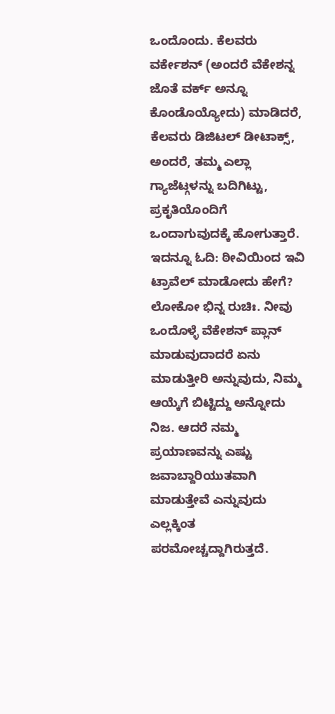ಒಂದೊಂದು. ಕೆಲವರು ವರ್ಕೇಶನ್ (ಅಂದರೆ ವೆಕೇಶನ್ನ ಜೊತೆ ವರ್ಕ್ ಅನ್ನೂ ಕೊಂಡೊಯ್ಯೋದು) ಮಾಡಿದರೆ, ಕೆಲವರು ಡಿಜಿಟಲ್ ಡೀಟಾಕ್ಸ್, ಅಂದರೆ, ತಮ್ಮ ಎಲ್ಲಾ ಗ್ಯಾಜೆಟ್ಗಳನ್ನು ಬದಿಗಿಟ್ಟು, ಪ್ರಕೃತಿಯೊಂದಿಗೆ ಒಂದಾಗುವುದಕ್ಕೆ ಹೋಗುತ್ತಾರೆ.
ಇದನ್ನೂ ಓದಿ: ಠೀವಿಯಿಂದ ಇವಿ ಟ್ರಾವೆಲ್ ಮಾಡೋದು ಹೇಗೆ?
ಲೋಕೋ ಭಿನ್ನ ರುಚಿಃ. ನೀವು ಒಂದೊಳ್ಳೆ ವೆಕೇಶನ್ ಪ್ಲಾನ್ ಮಾಡುವುದಾದರೆ ಏನು ಮಾಡುತ್ತೀರಿ ಅನ್ನುವುದು, ನಿಮ್ಮ ಆಯ್ಕೆಗೆ ಬಿಟ್ಟಿದ್ದು ಅನ್ನೋದು ನಿಜ. ಆದರೆ ನಮ್ಮ ಪ್ರಯಾಣವನ್ನು ಎಷ್ಟು ಜವಾಬ್ದಾರಿಯುತವಾಗಿ ಮಾಡುತ್ತೇವೆ ಎನ್ನುವುದು ಎಲ್ಲಕ್ಕಿಂತ ಪರಮೋಚ್ಚದ್ದಾಗಿರುತ್ತದೆ.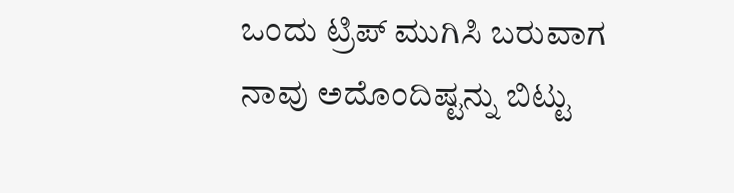ಒಂದು ಟ್ರಿಪ್ ಮುಗಿಸಿ ಬರುವಾಗ ನಾವು ಅದೊಂದಿಷ್ಟನ್ನು ಬಿಟ್ಟು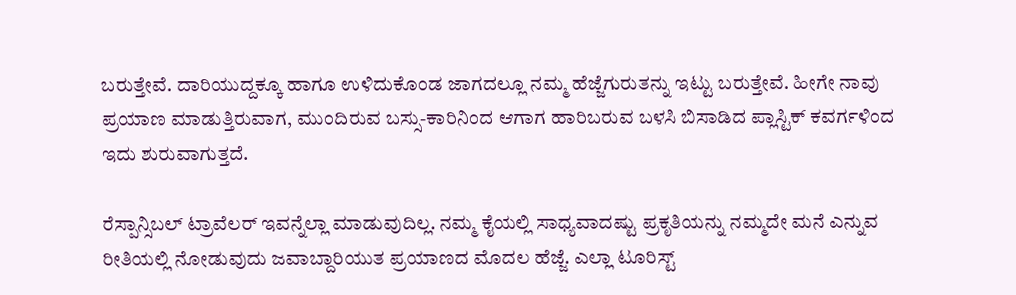ಬರುತ್ತೇವೆ. ದಾರಿಯುದ್ದಕ್ಕೂ ಹಾಗೂ ಉಳಿದುಕೊಂಡ ಜಾಗದಲ್ಲೂ ನಮ್ಮ ಹೆಜ್ಜೆಗುರುತನ್ನು ಇಟ್ಟು ಬರುತ್ತೇವೆ. ಹೀಗೇ ನಾವು ಪ್ರಯಾಣ ಮಾಡುತ್ತಿರುವಾಗ, ಮುಂದಿರುವ ಬಸ್ಸು-ಕಾರಿನಿಂದ ಆಗಾಗ ಹಾರಿಬರುವ ಬಳಸಿ ಬಿಸಾಡಿದ ಪ್ಲಾಸ್ಟಿಕ್ ಕವರ್ಗಳಿಂದ ಇದು ಶುರುವಾಗುತ್ತದೆ.

ರೆಸ್ಪಾನ್ಸಿಬಲ್ ಟ್ರಾವೆಲರ್ ಇವನ್ನೆಲ್ಲಾ ಮಾಡುವುದಿಲ್ಲ. ನಮ್ಮ ಕೈಯಲ್ಲಿ ಸಾಧ್ಯವಾದಷ್ಟು ಪ್ರಕೃತಿಯನ್ನು ನಮ್ಮದೇ ಮನೆ ಎನ್ನುವ ರೀತಿಯಲ್ಲಿ ನೋಡುವುದು ಜವಾಬ್ದಾರಿಯುತ ಪ್ರಯಾಣದ ಮೊದಲ ಹೆಜ್ಜೆ. ಎಲ್ಲಾ ಟೂರಿಸ್ಟ್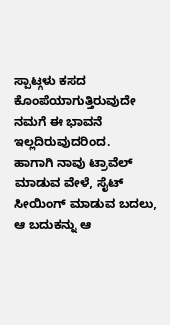ಸ್ಪಾಟ್ಗಳು ಕಸದ ಕೊಂಪೆಯಾಗುತ್ತಿರುವುದೇ ನಮಗೆ ಈ ಭಾವನೆ ಇಲ್ಲದಿರುವುದರಿಂದ.
ಹಾಗಾಗಿ ನಾವು ಟ್ರಾವೆಲ್ ಮಾಡುವ ವೇಳೆ, ಸೈಟ್ ಸೀಯಿಂಗ್ ಮಾಡುವ ಬದಲು, ಆ ಬದುಕನ್ನು ಆ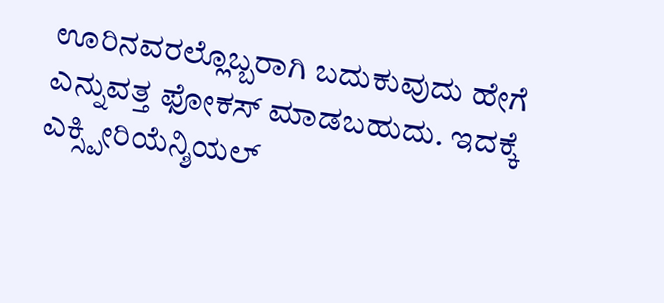ಊರಿನವರಲ್ಲೊಬ್ಬರಾಗಿ ಬದುಕುವುದು ಹೇಗೆ ಎನ್ನುವತ್ತ ಫೋಕಸ್ ಮಾಡಬಹುದು. ಇದಕ್ಕೆ ಎಕ್ಸ್ಪೀರಿಯೆನ್ಶಿಯಲ್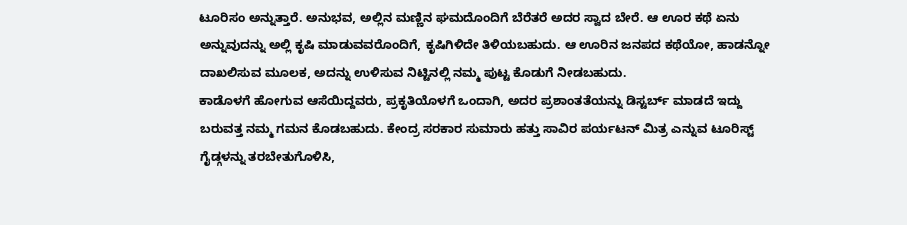ಟೂರಿಸಂ ಅನ್ನುತ್ತಾರೆ. ಅನುಭವ, ಅಲ್ಲಿನ ಮಣ್ಣಿನ ಘಮದೊಂದಿಗೆ ಬೆರೆತರೆ ಅದರ ಸ್ವಾದ ಬೇರೆ. ಆ ಊರ ಕಥೆ ಏನು ಅನ್ನುವುದನ್ನು ಅಲ್ಲಿ ಕೃಷಿ ಮಾಡುವವರೊಂದಿಗೆ, ಕೃಷಿಗಿಳಿದೇ ತಿಳಿಯಬಹುದು. ಆ ಊರಿನ ಜನಪದ ಕಥೆಯೋ, ಹಾಡನ್ನೋ ದಾಖಲಿಸುವ ಮೂಲಕ, ಅದನ್ನು ಉಳಿಸುವ ನಿಟ್ಟಿನಲ್ಲಿ ನಮ್ಮ ಪುಟ್ಟ ಕೊಡುಗೆ ನೀಡಬಹುದು.
ಕಾಡೊಳಗೆ ಹೋಗುವ ಆಸೆಯಿದ್ದವರು, ಪ್ರಕೃತಿಯೊಳಗೆ ಒಂದಾಗಿ, ಅದರ ಪ್ರಶಾಂತತೆಯನ್ನು ಡಿಸ್ಟರ್ಬ್ ಮಾಡದೆ ಇದ್ದು ಬರುವತ್ತ ನಮ್ಮ ಗಮನ ಕೊಡಬಹುದು. ಕೇಂದ್ರ ಸರಕಾರ ಸುಮಾರು ಹತ್ತು ಸಾವಿರ ಪರ್ಯಟನ್ ಮಿತ್ರ ಎನ್ನುವ ಟೂರಿಸ್ಟ್ ಗೈಡ್ಗಳನ್ನು ತರಬೇತುಗೊಳಿಸಿ,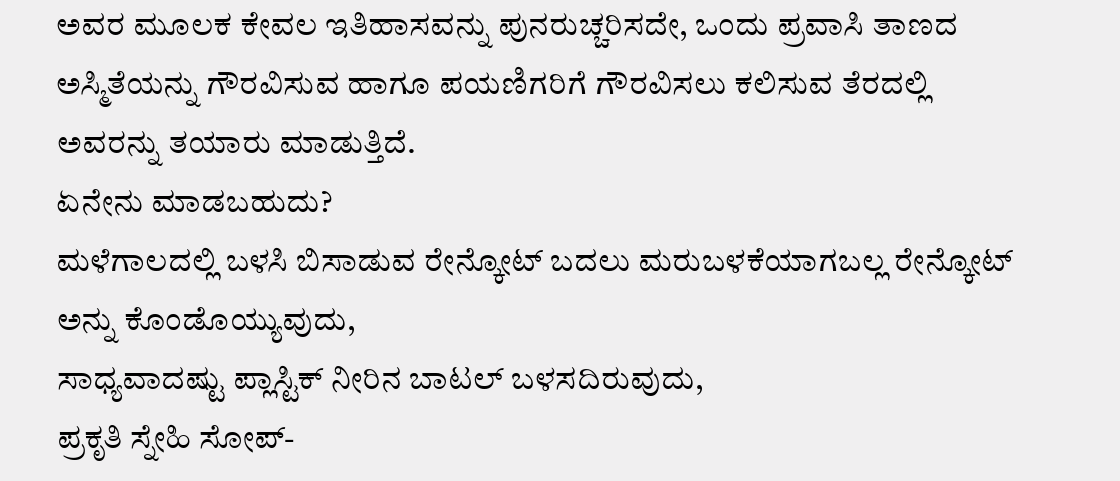ಅವರ ಮೂಲಕ ಕೇವಲ ಇತಿಹಾಸವನ್ನು ಪುನರುಚ್ಚರಿಸದೇ, ಒಂದು ಪ್ರವಾಸಿ ತಾಣದ ಅಸ್ಮಿತೆಯನ್ನು ಗೌರವಿಸುವ ಹಾಗೂ ಪಯಣಿಗರಿಗೆ ಗೌರವಿಸಲು ಕಲಿಸುವ ತೆರದಲ್ಲಿ ಅವರನ್ನು ತಯಾರು ಮಾಡುತ್ತಿದೆ.
ಏನೇನು ಮಾಡಬಹುದು?
ಮಳೆಗಾಲದಲ್ಲಿ ಬಳಸಿ ಬಿಸಾಡುವ ರೇನ್ಕೋಟ್ ಬದಲು ಮರುಬಳಕೆಯಾಗಬಲ್ಲ ರೇನ್ಕೋಟ್ ಅನ್ನು ಕೊಂಡೊಯ್ಯುವುದು,
ಸಾಧ್ಯವಾದಷ್ಟು ಪ್ಲಾಸ್ಟಿಕ್ ನೀರಿನ ಬಾಟಲ್ ಬಳಸದಿರುವುದು,
ಪ್ರಕೃತಿ ಸ್ನೇಹಿ ಸೋಪ್-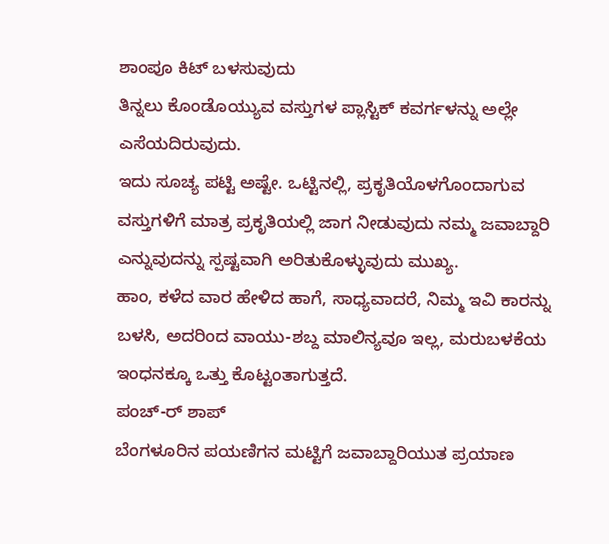ಶಾಂಪೂ ಕಿಟ್ ಬಳಸುವುದು
ತಿನ್ನಲು ಕೊಂಡೊಯ್ಯುವ ವಸ್ತುಗಳ ಪ್ಲಾಸ್ಟಿಕ್ ಕವರ್ಗಳನ್ನು ಅಲ್ಲೇ ಎಸೆಯದಿರುವುದು.
ಇದು ಸೂಚ್ಯ ಪಟ್ಟಿ ಅಷ್ಟೇ. ಒಟ್ಟಿನಲ್ಲಿ, ಪ್ರಕೃತಿಯೊಳಗೊಂದಾಗುವ ವಸ್ತುಗಳಿಗೆ ಮಾತ್ರ ಪ್ರಕೃತಿಯಲ್ಲಿ ಜಾಗ ನೀಡುವುದು ನಮ್ಮ ಜವಾಬ್ದಾರಿ ಎನ್ನುವುದನ್ನು ಸ್ಪಷ್ಟವಾಗಿ ಅರಿತುಕೊಳ್ಳುವುದು ಮುಖ್ಯ.
ಹಾಂ, ಕಳೆದ ವಾರ ಹೇಳಿದ ಹಾಗೆ, ಸಾಧ್ಯವಾದರೆ, ನಿಮ್ಮ ಇವಿ ಕಾರನ್ನು ಬಳಸಿ, ಅದರಿಂದ ವಾಯು-ಶಬ್ದ ಮಾಲಿನ್ಯವೂ ಇಲ್ಲ, ಮರುಬಳಕೆಯ ಇಂಧನಕ್ಕೂ ಒತ್ತು ಕೊಟ್ಟಂತಾಗುತ್ತದೆ.
ಪಂಚ್-ರ್ ಶಾಪ್
ಬೆಂಗಳೂರಿನ ಪಯಣಿಗನ ಮಟ್ಟಿಗೆ ಜವಾಬ್ದಾರಿಯುತ ಪ್ರಯಾಣ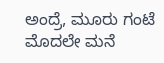ಅಂದ್ರೆ, ಮೂರು ಗಂಟೆ ಮೊದಲೇ ಮನೆ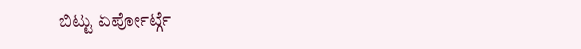ಬಿಟ್ಟು ಏರ್ಪೋರ್ಟ್ಗೆ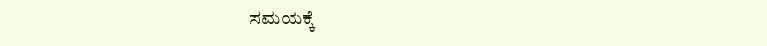ಸಮಯಕ್ಕೆ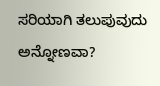ಸರಿಯಾಗಿ ತಲುಪುವುದು ಅನ್ನೋಣವಾ?